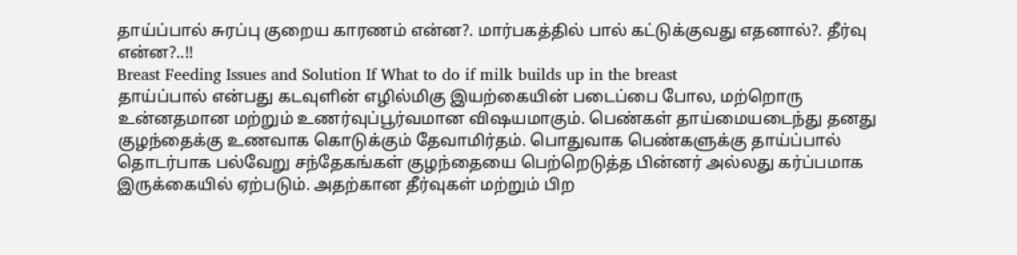தாய்ப்பால் சுரப்பு குறைய காரணம் என்ன?. மார்பகத்தில் பால் கட்டுக்குவது எதனால்?. தீர்வு என்ன?..!!
Breast Feeding Issues and Solution If What to do if milk builds up in the breast
தாய்ப்பால் என்பது கடவுளின் எழில்மிகு இயற்கையின் படைப்பை போல, மற்றொரு உன்னதமான மற்றும் உணர்வுப்பூர்வமான விஷயமாகும். பெண்கள் தாய்மையடைந்து தனது குழந்தைக்கு உணவாக கொடுக்கும் தேவாமிர்தம். பொதுவாக பெண்களுக்கு தாய்ப்பால் தொடர்பாக பல்வேறு சந்தேகங்கள் குழந்தையை பெற்றெடுத்த பின்னர் அல்லது கர்ப்பமாக இருக்கையில் ஏற்படும். அதற்கான தீர்வுகள் மற்றும் பிற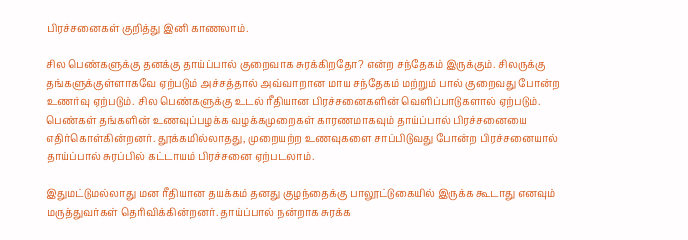பிரச்சனைகள் குறித்து இனி காணலாம்.

சில பெண்களுக்கு தனக்கு தாய்ப்பால் குறைவாக சுரக்கிறதோ? என்ற சந்தேகம் இருக்கும். சிலருக்கு தங்களுக்குள்ளாகவே ஏற்படும் அச்சத்தால் அவ்வாறான மாய சந்தேகம் மற்றும் பால் குறைவது போன்ற உணர்வு ஏற்படும். சில பெண்களுக்கு உடல் ரீதியான பிரச்சனைகளின் வெளிப்பாடுகளால் ஏற்படும். பெண்கள் தங்களின் உணவுப்பழக்க வழக்கமுறைகள் காரணமாகவும் தாய்ப்பால் பிரச்சனையை எதிர்கொள்கின்றனர். தூக்கமில்லாதது, முறையற்ற உணவுகளை சாப்பிடுவது போன்ற பிரச்சனையால் தாய்ப்பால் சுரப்பில் கட்டாயம் பிரச்சனை ஏற்படலாம்.

இதுமட்டுமல்லாது மன ரீதியான தயக்கம் தனது குழந்தைக்கு பாலூட்டுகையில் இருக்க கூடாது எனவும் மருத்துவர்கள் தெரிவிக்கின்றனர். தாய்ப்பால் நன்றாக சுரக்க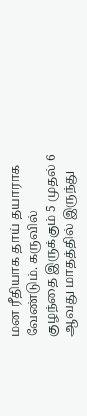மன ரீதியாக தாய் தயாராக வேண்டும். கருவில் குழந்தை இருக்கும் 5 முதல் 6 ஆவது மாதத்தில் இருந்து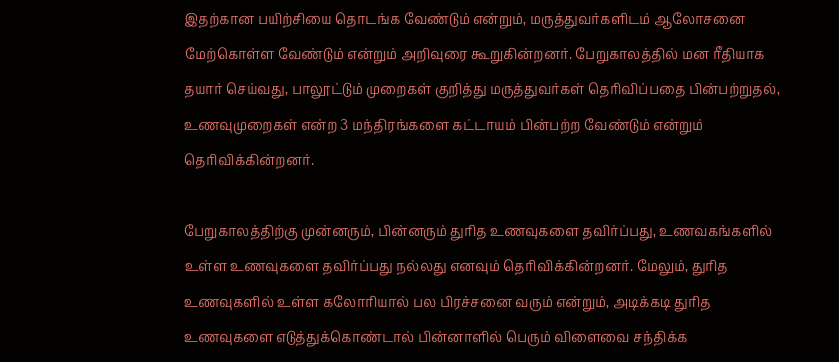இதற்கான பயிற்சியை தொடங்க வேண்டும் என்றும், மருத்துவர்களிடம் ஆலோசனை மேற்கொள்ள வேண்டும் என்றும் அறிவுரை கூறுகின்றனர். பேறுகாலத்தில் மன ரீதியாக தயார் செய்வது, பாலூட்டும் முறைகள் குறித்து மருத்துவர்கள் தெரிவிப்பதை பின்பற்றுதல், உணவுமுறைகள் என்ற 3 மந்திரங்களை கட்டாயம் பின்பற்ற வேண்டும் என்றும் தெரிவிக்கின்றனர்.

பேறுகாலத்திற்கு முன்னரும், பின்னரும் துரித உணவுகளை தவிர்ப்பது, உணவகங்களில் உள்ள உணவுகளை தவிர்ப்பது நல்லது எனவும் தெரிவிக்கின்றனர். மேலும், துரித உணவுகளில் உள்ள கலோரியால் பல பிரச்சனை வரும் என்றும், அடிக்கடி துரித உணவுகளை எடுத்துக்கொண்டால் பின்னாளில் பெரும் விளைவை சந்திக்க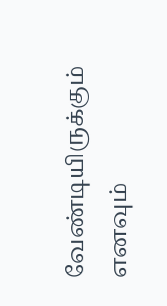வேண்டியிருக்கும் எனவும்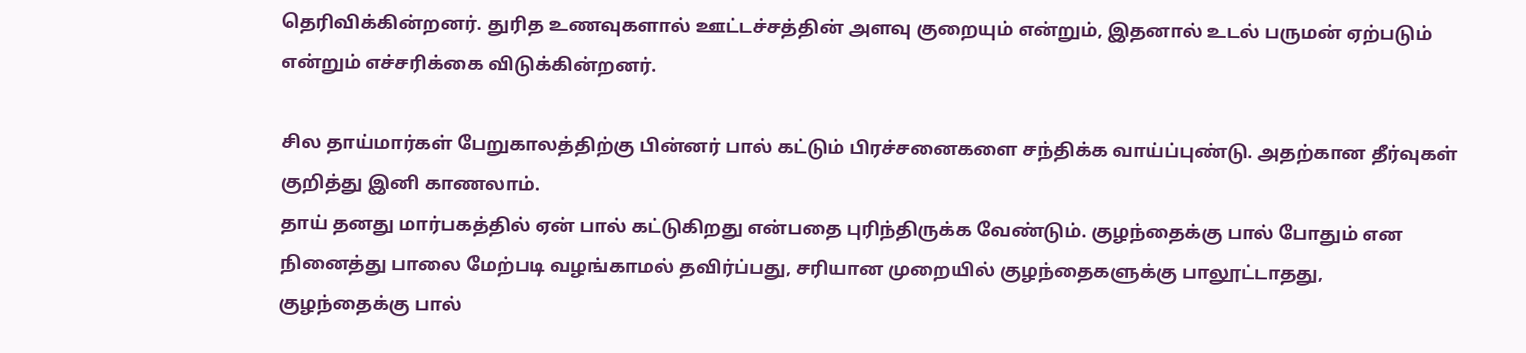தெரிவிக்கின்றனர். துரித உணவுகளால் ஊட்டச்சத்தின் அளவு குறையும் என்றும், இதனால் உடல் பருமன் ஏற்படும் என்றும் எச்சரிக்கை விடுக்கின்றனர்.

சில தாய்மார்கள் பேறுகாலத்திற்கு பின்னர் பால் கட்டும் பிரச்சனைகளை சந்திக்க வாய்ப்புண்டு. அதற்கான தீர்வுகள் குறித்து இனி காணலாம்.
தாய் தனது மார்பகத்தில் ஏன் பால் கட்டுகிறது என்பதை புரிந்திருக்க வேண்டும். குழந்தைக்கு பால் போதும் என நினைத்து பாலை மேற்படி வழங்காமல் தவிர்ப்பது, சரியான முறையில் குழந்தைகளுக்கு பாலூட்டாதது, குழந்தைக்கு பால்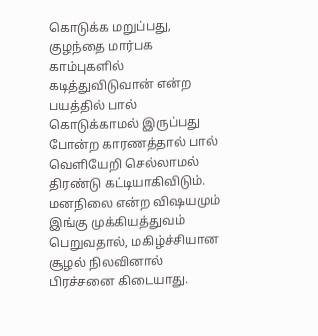கொடுக்க மறுப்பது, குழந்தை மார்பக காம்புகளில் கடித்துவிடுவான் என்ற பயத்தில் பால் கொடுக்காமல் இருப்பது போன்ற காரணத்தால் பால் வெளியேறி செல்லாமல் திரண்டு கட்டியாகிவிடும். மனநிலை என்ற விஷயமும் இங்கு முக்கியத்துவம் பெறுவதால், மகிழ்ச்சியான சூழல் நிலவினால் பிரச்சனை கிடையாது.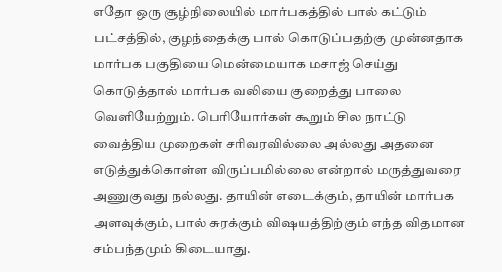எதோ ஒரு சூழ்நிலையில் மார்பகத்தில் பால் கட்டும் பட்சத்தில், குழந்தைக்கு பால் கொடுப்பதற்கு முன்னதாக மார்பக பகுதியை மென்மையாக மசாஜ் செய்து கொடுத்தால் மார்பக வலியை குறைத்து பாலை வெளியேற்றும். பெரியோர்கள் கூறும் சில நாட்டு வைத்திய முறைகள் சரிவரவில்லை அல்லது அதனை எடுத்துக்கொள்ள விருப்பமில்லை என்றால் மருத்துவரை அணுகுவது நல்லது. தாயின் எடைக்கும், தாயின் மார்பக அளவுக்கும், பால் சுரக்கும் விஷயத்திற்கும் எந்த விதமான சம்பந்தமும் கிடையாது.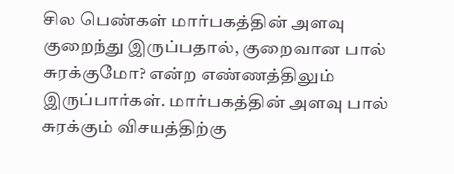சில பெண்கள் மார்பகத்தின் அளவு குறைந்து இருப்பதால், குறைவான பால் சுரக்குமோ? என்ற எண்ணத்திலும் இருப்பார்கள். மார்பகத்தின் அளவு பால் சுரக்கும் விசயத்திற்கு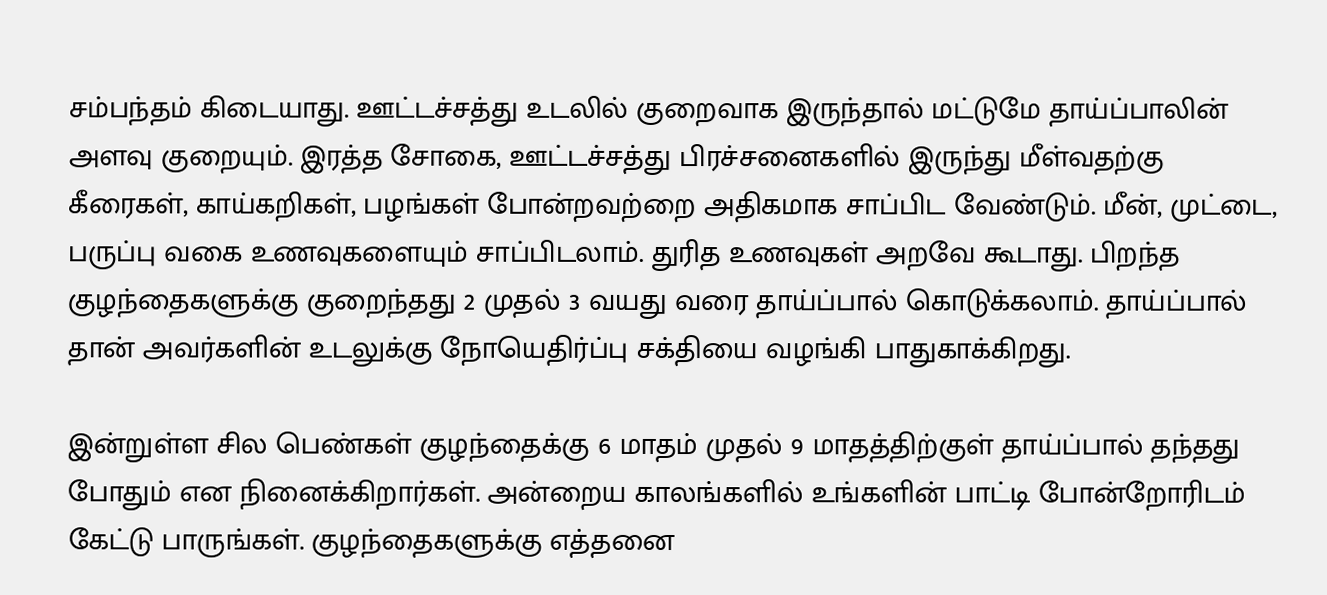சம்பந்தம் கிடையாது. ஊட்டச்சத்து உடலில் குறைவாக இருந்தால் மட்டுமே தாய்ப்பாலின் அளவு குறையும். இரத்த சோகை, ஊட்டச்சத்து பிரச்சனைகளில் இருந்து மீள்வதற்கு கீரைகள், காய்கறிகள், பழங்கள் போன்றவற்றை அதிகமாக சாப்பிட வேண்டும். மீன், முட்டை, பருப்பு வகை உணவுகளையும் சாப்பிடலாம். துரித உணவுகள் அறவே கூடாது. பிறந்த குழந்தைகளுக்கு குறைந்தது 2 முதல் 3 வயது வரை தாய்ப்பால் கொடுக்கலாம். தாய்ப்பால் தான் அவர்களின் உடலுக்கு நோயெதிர்ப்பு சக்தியை வழங்கி பாதுகாக்கிறது.

இன்றுள்ள சில பெண்கள் குழந்தைக்கு 6 மாதம் முதல் 9 மாதத்திற்குள் தாய்ப்பால் தந்தது போதும் என நினைக்கிறார்கள். அன்றைய காலங்களில் உங்களின் பாட்டி போன்றோரிடம் கேட்டு பாருங்கள். குழந்தைகளுக்கு எத்தனை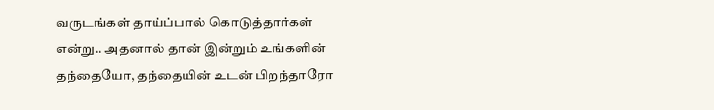வருடங்கள் தாய்ப்பால் கொடுத்தார்கள் என்று.. அதனால் தான் இன்றும் உங்களின் தந்தையோ, தந்தையின் உடன் பிறந்தாரோ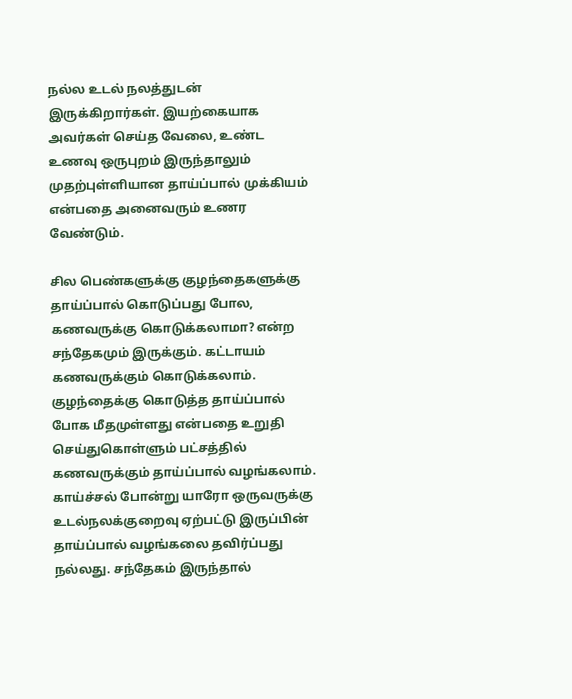நல்ல உடல் நலத்துடன் இருக்கிறார்கள். இயற்கையாக அவர்கள் செய்த வேலை, உண்ட உணவு ஒருபுறம் இருந்தாலும் முதற்புள்ளியான தாய்ப்பால் முக்கியம் என்பதை அனைவரும் உணர வேண்டும்.

சில பெண்களுக்கு குழந்தைகளுக்கு தாய்ப்பால் கொடுப்பது போல, கணவருக்கு கொடுக்கலாமா? என்ற சந்தேகமும் இருக்கும். கட்டாயம் கணவருக்கும் கொடுக்கலாம். குழந்தைக்கு கொடுத்த தாய்ப்பால் போக மீதமுள்ளது என்பதை உறுதி செய்துகொள்ளும் பட்சத்தில் கணவருக்கும் தாய்ப்பால் வழங்கலாம். காய்ச்சல் போன்று யாரோ ஒருவருக்கு உடல்நலக்குறைவு ஏற்பட்டு இருப்பின் தாய்ப்பால் வழங்கலை தவிர்ப்பது நல்லது. சந்தேகம் இருந்தால்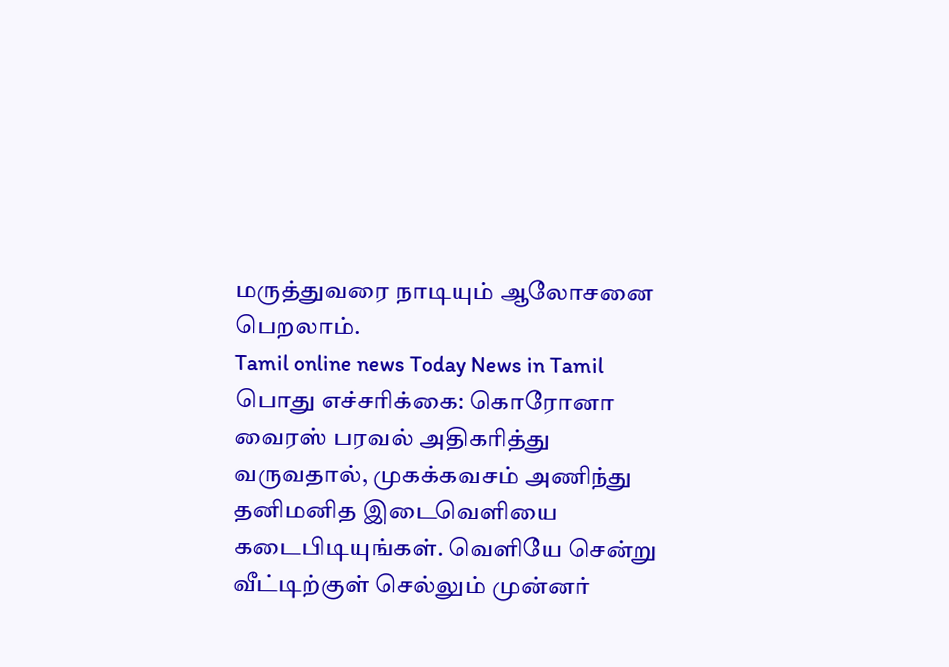மருத்துவரை நாடியும் ஆலோசனை பெறலாம்.
Tamil online news Today News in Tamil
பொது எச்சரிக்கை: கொரோனா வைரஸ் பரவல் அதிகரித்து வருவதால், முகக்கவசம் அணிந்து தனிமனித இடைவெளியை கடைபிடியுங்கள். வெளியே சென்று வீட்டிற்குள் செல்லும் முன்னர்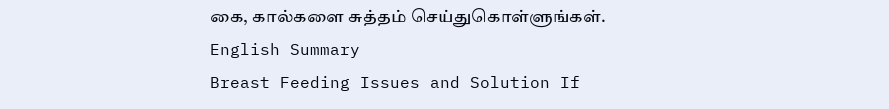கை, கால்களை சுத்தம் செய்துகொள்ளுங்கள்.
English Summary
Breast Feeding Issues and Solution If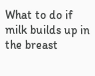What to do if milk builds up in the breast